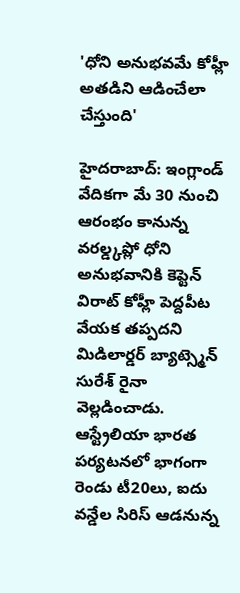'ధోని అనుభవమే కోహ్లీ అతడిని ఆడించేలా చేస్తుంది'

హైదరాబాద్: ఇంగ్లాండ్ వేదికగా మే 30 నుంచి ఆరంభం కానున్న వరల్డ్కప్లో ధోని అనుభవానికి కెప్టెన్ విరాట్ కోహ్లీ పెద్దపీట వేయక తప్పదని మిడిలార్డర్ బ్యాట్స్మెన్ సురేశ్ రైనా వెల్లడించాడు. ఆస్ట్రేలియా భారత పర్యటనలో భాగంగా రెండు టీ20లు, ఐదు వన్డేల సిరిస్ ఆడనున్న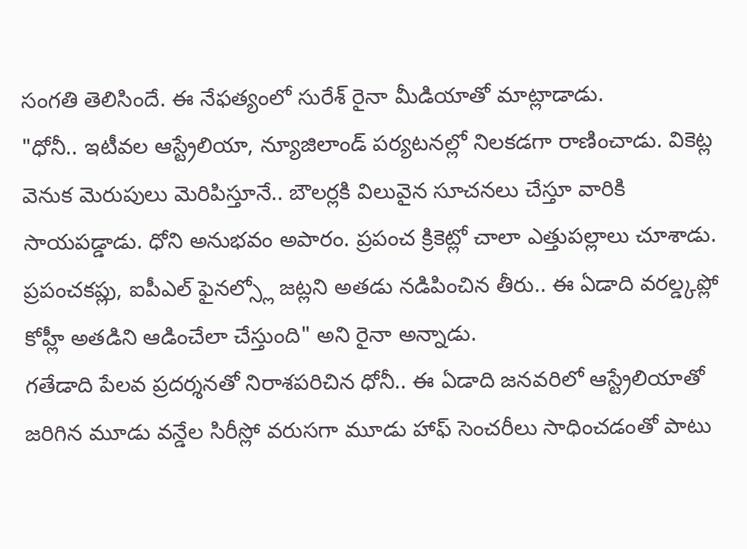సంగతి తెలిసిందే. ఈ నేఫత్యంలో సురేశ్ రైనా మీడియాతో మాట్లాడాడు.
"ధోనీ.. ఇటీవల ఆస్ట్రేలియా, న్యూజిలాండ్ పర్యటనల్లో నిలకడగా రాణించాడు. వికెట్ల వెనుక మెరుపులు మెరిపిస్తూనే.. బౌలర్లకి విలువైన సూచనలు చేస్తూ వారికి సాయపడ్డాడు. ధోని అనుభవం అపారం. ప్రపంచ క్రికెట్లో చాలా ఎత్తుపల్లాలు చూశాడు. ప్రపంచకప్లు, ఐపీఎల్ ఫైనల్స్లో జట్లని అతడు నడిపించిన తీరు.. ఈ ఏడాది వరల్డ్కప్లో కోహ్లీ అతడిని ఆడించేలా చేస్తుంది" అని రైనా అన్నాడు.
గతేడాది పేలవ ప్రదర్శనతో నిరాశపరిచిన ధోనీ.. ఈ ఏడాది జనవరిలో ఆస్ట్రేలియాతో జరిగిన మూడు వన్డేల సిరీస్లో వరుసగా మూడు హాఫ్ సెంచరీలు సాధించడంతో పాటు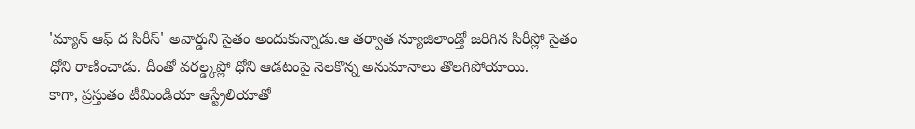'మ్యాన్ ఆఫ్ ద సిరీస్' అవార్డుని సైతం అందుకున్నాడు.ఆ తర్వాత న్యూజిలాండ్తో జరిగిన సిరీస్లో సైతం ధోని రాణించాడు. దీంతో వరల్డ్కప్లో ధోని ఆడటంపై నెలకొన్న అనుమానాలు తొలగిపోయాయి.
కాగా, ప్రస్తుతం టీమిండియా ఆస్ట్రేలియాతో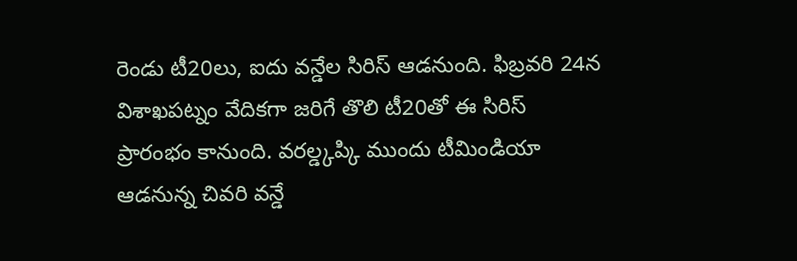రెండు టీ20లు, ఐదు వన్డేల సిరిస్ ఆడనుంది. ఫిబ్రవరి 24న విశాఖపట్నం వేదికగా జరిగే తొలి టీ20తో ఈ సిరిస్ ప్రారంభం కానుంది. వరల్డ్కప్కి ముందు టీమిండియా ఆడనున్న చివరి వన్డే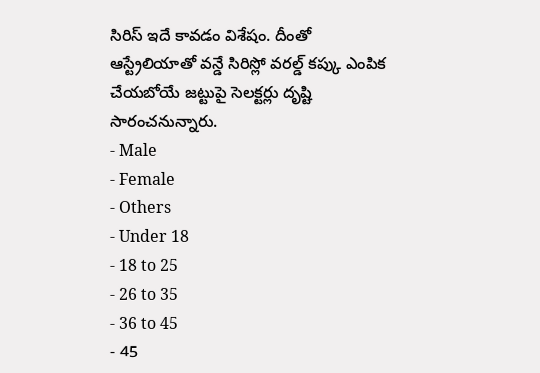సిరిస్ ఇదే కావడం విశేషం. దీంతో ఆస్ట్రేలియాతో వన్డే సిరిస్లో వరల్డ్ కప్కు ఎంపిక చేయబోయే జట్టుపై సెలక్టర్లు దృష్టి సారంచనున్నారు.
- Male
- Female
- Others
- Under 18
- 18 to 25
- 26 to 35
- 36 to 45
- 45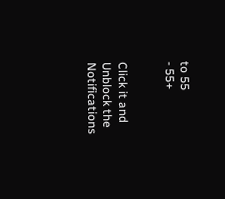to 55
- 55+


Click it and Unblock the Notifications